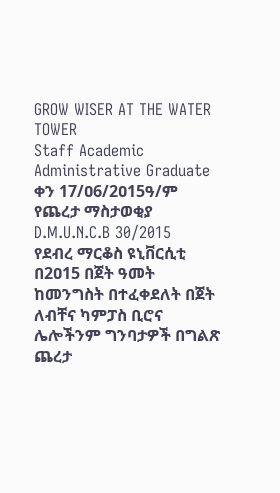GROW WISER AT THE WATER TOWER
Staff Academic Administrative Graduate
ቀን 17/ዐ6/2ዐ15ዓ/ም
የጨረታ ማስታወቂያ
D.M.U.N.C.B 30/2015
የደብረ ማርቆስ ዩኒቨርሲቲ በ2ዐ15 በጀት ዓመት ከመንግስት በተፈቀደለት በጀት ለብቸና ካምፓስ ቢሮና ሌሎችንም ግንባታዎች በግልጽ ጨረታ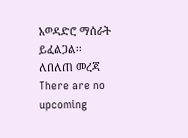አወዳድሮ ማሰራት ይፈልጋል፡፡ለበለጠ መረጃ
There are no upcoming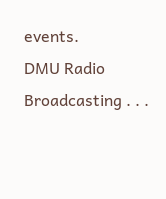events.
DMU Radio Broadcasting . . .